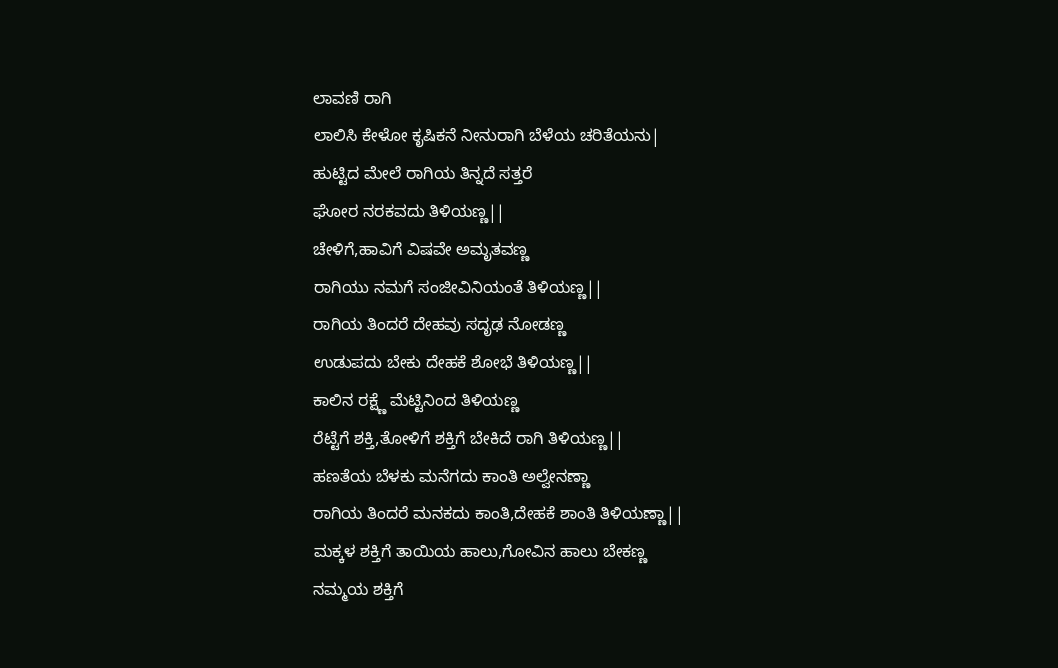ಲಾವಣಿ ರಾಗಿ
ಲಾಲಿಸಿ ಕೇಳೋ ಕೃಷಿಕನೆ ನೀನುರಾಗಿ ಬೆಳೆಯ ಚರಿತೆಯನು|
ಹುಟ್ಟಿದ ಮೇಲೆ ರಾಗಿಯ ತಿನ್ನದೆ ಸತ್ತರೆ
ಘೋರ ನರಕವದು ತಿಳಿಯಣ್ಣ||
ಚೇಳಿಗೆ,ಹಾವಿಗೆ ವಿಷವೇ ಅಮೃತವಣ್ಣ
ರಾಗಿಯು ನಮಗೆ ಸಂಜೀವಿನಿಯಂತೆ ತಿಳಿಯಣ್ಣ||
ರಾಗಿಯ ತಿಂದರೆ ದೇಹವು ಸದೃಢ ನೋಡಣ್ಣ
ಉಡುಪದು ಬೇಕು ದೇಹಕೆ ಶೋಭೆ ತಿಳಿಯಣ್ಣ||
ಕಾಲಿನ ರಕ್ಷ್ಣೆ ಮೆಟ್ಟಿನಿಂದ ತಿಳಿಯಣ್ಣ
ರೆಟ್ಟೆಗೆ ಶಕ್ತಿ,ತೋಳಿಗೆ ಶಕ್ತಿಗೆ ಬೇಕಿದೆ ರಾಗಿ ತಿಳಿಯಣ್ಣ||
ಹಣತೆಯ ಬೆಳಕು ಮನೆಗದು ಕಾಂತಿ ಅಲ್ವೇನಣ್ಣಾ
ರಾಗಿಯ ತಿಂದರೆ ಮನಕದು ಕಾಂತಿ,ದೇಹಕೆ ಶಾಂತಿ ತಿಳಿಯಣ್ಣಾ||
ಮಕ್ಕಳ ಶಕ್ತಿಗೆ ತಾಯಿಯ ಹಾಲು,ಗೋವಿನ ಹಾಲು ಬೇಕಣ್ಣ
ನಮ್ಮಯ ಶಕ್ತಿಗೆ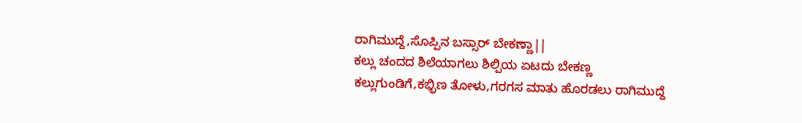ರಾಗಿಮುದ್ದೆ,ಸೊಪ್ಪಿನ ಬಸ್ಸಾರ್ ಬೇಕಣ್ಣಾ||
ಕಲ್ಲು ಚಂದದ ಶಿಲೆಯಾಗಲು ಶಿಲ್ಪಿಯ ಏಟದು ಬೇಕಣ್ಣ
ಕಲ್ಲುಗುಂಡಿಗೆ,ಕಭ್ಭಿಣ ತೋಳು,ಗರಗಸ ಮಾತು ಹೊರಡಲು ರಾಗಿಮುದ್ದೆ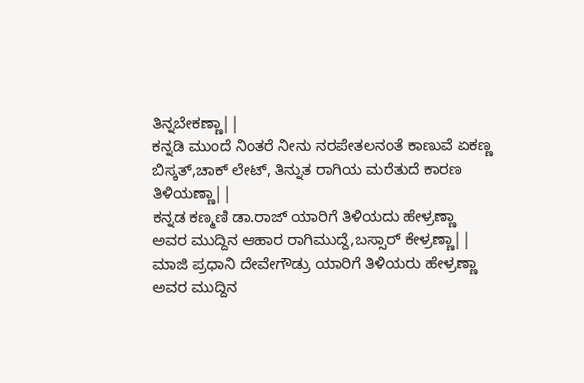ತಿನ್ನಬೇಕಣ್ಣಾ||
ಕನ್ನಡಿ ಮುಂದೆ ನಿಂತರೆ ನೀನು ನರಪೇತಲನಂತೆ ಕಾಣುವೆ ಏಕಣ್ಣ
ಬಿಸ್ಕತ್,ಚಾಕ್ ಲೇಟ್, ತಿನ್ನುತ ರಾಗಿಯ ಮರೆತುದೆ ಕಾರಣ ತಿಳಿಯಣ್ಣಾ||
ಕನ್ನಡ ಕಣ್ಮಣಿ ಡಾ.ರಾಜ್ ಯಾರಿಗೆ ತಿಳಿಯದು ಹೇಳ್ರಣ್ಣಾ
ಅವರ ಮುದ್ದಿನ ಆಹಾರ ರಾಗಿಮುದ್ದೆ,ಬಸ್ಸಾರ್ ಕೇಳ್ರಣ್ಣಾ||
ಮಾಜಿ ಪ್ರಧಾನಿ ದೇವೇಗೌಡ್ರು ಯಾರಿಗೆ ತಿಳಿಯರು ಹೇಳ್ರಣ್ಣಾ
ಅವರ ಮುದ್ದಿನ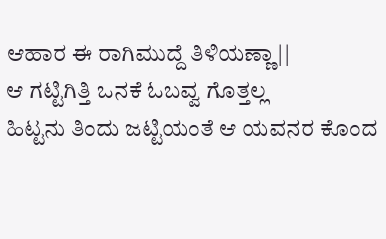ಆಹಾರ ಈ ರಾಗಿಮುದ್ದೆ ತಿಳಿಯಣ್ಣಾ||
ಆ ಗಟ್ಟಿಗಿತ್ತಿ ಒನಕೆ ಓಬವ್ವ ಗೊತ್ತಲ್ಲ
ಹಿಟ್ಟನು ತಿಂದು ಜಟ್ಟಿಯಂತೆ ಆ ಯವನರ ಕೊಂದ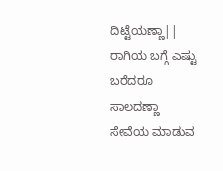ದಿಟ್ಟೆಯಣ್ಣಾ||
ರಾಗಿಯ ಬಗ್ಗೆ ಎಷ್ಟು ಬರೆದರೂ ಸಾಲದಣ್ಣಾ
ಸೇವೆಯ ಮಾಡುವ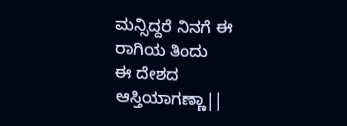ಮನ್ಸಿದ್ದರೆ ನಿನಗೆ ಈ ರಾಗಿಯ ತಿಂದು
ಈ ದೇಶದ ಆಸ್ತಿಯಾಗಣ್ಣಾ||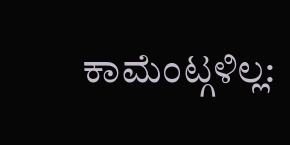ಕಾಮೆಂಟ್ಗಳಿಲ್ಲ: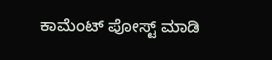ಕಾಮೆಂಟ್ ಪೋಸ್ಟ್ ಮಾಡಿ